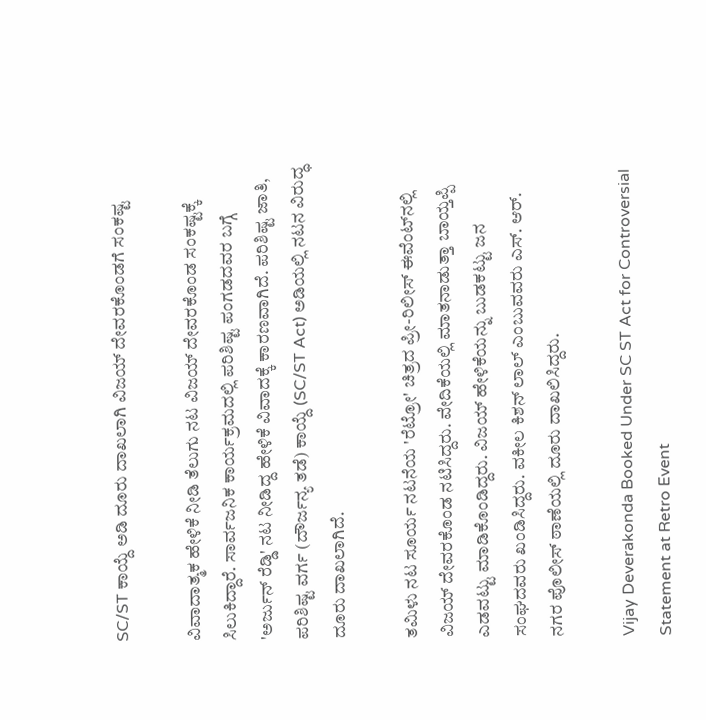SC/ST ಕಾಯ್ದೆ ಅಡಿ ದೂರು ದಾಖಲಾಗಿ ವಿಜಯ್ ದೇವರಕೊಂಡಗೆ ಸಂಕಷ್ಟ

ವಿವಾದಾತ್ಮಕ ಹೇಳಿಕೆ ನೀಡಿ ತೆಲುಗು ನಟ ವಿಜಯ್ ದೇವರಕೊಂಡ ಸಂಕಷ್ಟಕ್ಕೆ ಸಿಲುಕಿದ್ದಾರೆ. ಸಾರ್ವಜನಿಕ ಕಾರ್ಯಕ್ರಮದಲ್ಲಿ ಪರಿಶಿಷ್ಟ ಪಂಗಡದವರ ಬಗ್ಗೆ 'ಅರ್ಜುನ್ ರೆಡ್ಡಿ' ನಟ ನೀಡಿದ್ದ ಹೇಳಿಕೆ ವಿವಾದಕ್ಕೆ ಕಾರಣವಾಗಿದೆ. ಪರಿಶಿಷ್ಟ ಜಾತಿ, ಪರಿಶಿಷ್ಟ ವರ್ಗ (ದೌರ್ಜನ್ಯ ತಡೆ) ಕಾಯ್ದೆ (SC/ST Act) ಅಡಿಯಲ್ಲಿ ನಟನ ವಿರುದ್ಧ ದೂರು ದಾಖಲಾಗಿದೆ.

ತಮಿಳು ನಟ ಸೂರ್ಯ ನಟನೆಯ 'ರೆಟ್ರೋ' ಚಿತ್ರದ ಪ್ರೀ-ರಿಲೀಸ್ ಈವೆಂಟ್‌ನಲ್ಲಿ ವಿಜಯ್ ದೇವರಕೊಂಡ ನಟಿಸಿದ್ದರು. ವೇದಿಕೆಯಲ್ಲಿ ಮಾತನಾಡುತ್ತಾ ಬಾಯ್ತಪ್ಪಿ ಎಡವಟ್ಟು ಮಾಡಿಕೊಂಡಿದ್ದರು. ವಿಜಯ್ ಹೇಳಿಕೆಯನ್ನು ಬುಡಕಟ್ಟು ಜನ ಸಂಘದವರು ಖಂಡಿಸಿದ್ದರು. ವಕೀಲ ಕಿಶನ್ ಲಾಲ್ ಎಂಬುವವರು ಎಸ್. ಆರ್. ನಗರ ಪೊಲೀಸ್ ಠಾಣೆಯಲ್ಲಿ ದೂರು ದಾಖಲಿಸಿದ್ದರು.

Vijay Deverakonda Booked Under SC ST Act for Controversial Statement at Retro Event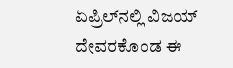ಏಪ್ರಿಲ್‌ನಲ್ಲಿ ವಿಜಯ್ ದೇವರಕೊಂಡ ಈ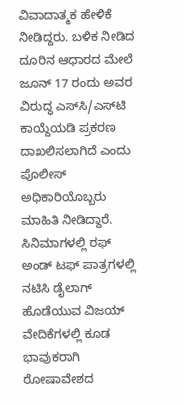ವಿವಾದಾತ್ಮಕ ಹೇಳಿಕೆ ನೀಡಿದ್ದರು. ಬಳಿಕ ನೀಡಿದ ದೂರಿನ ಆಧಾರದ ಮೇಲೆ ಜೂನ್ 17 ರಂದು ಅವರ ವಿರುದ್ಧ ಎಸ್‌ಸಿ/ಎಸ್‌ಟಿ ಕಾಯ್ದೆಯಡಿ ಪ್ರಕರಣ ದಾಖಲಿಸಲಾಗಿದೆ ಎಂದು ಪೊಲೀಸ್ ಅಧಿಕಾರಿಯೊಬ್ಬರು ಮಾಹಿತಿ ನೀಡಿದ್ದಾರೆ. ಸಿನಿಮಾಗಳಲ್ಲಿ ರಫ್ ಅಂಡ್ ಟಫ್ ಪಾತ್ರಗಳಲ್ಲಿ ನಟಿಸಿ ಡೈಲಾಗ್ ಹೊಡೆಯುವ ವಿಜಯ್ ವೇದಿಕೆಗಳಲ್ಲಿ ಕೂಡ ಭಾವುಕರಾಗಿ ರೋಷಾವೇಶದ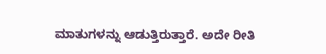ಮಾತುಗಳನ್ನು ಆಡುತ್ತಿರುತ್ತಾರೆ. ಅದೇ ರೀತಿ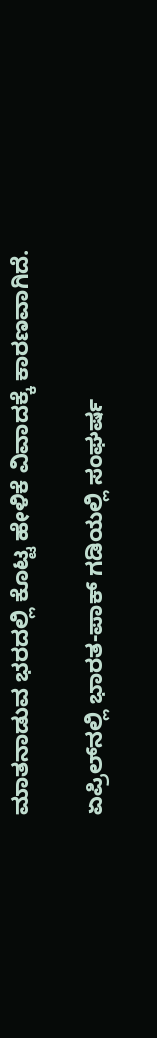ಮಾತನಾಡುವ ಭರದಲ್ಲಿ ಕೊಟ್ಟ ಹೇಳಿಕೆ ವಿವಾದಕ್ಕೆ ಕಾರಣವಾಗಿದೆ.

ಏಪ್ರಿಲ್‌ನಲ್ಲಿ ಭಾರತ-ಪಾಕ್ ಗಡಿಯಲ್ಲಿ ಸಂಘರ್ಷ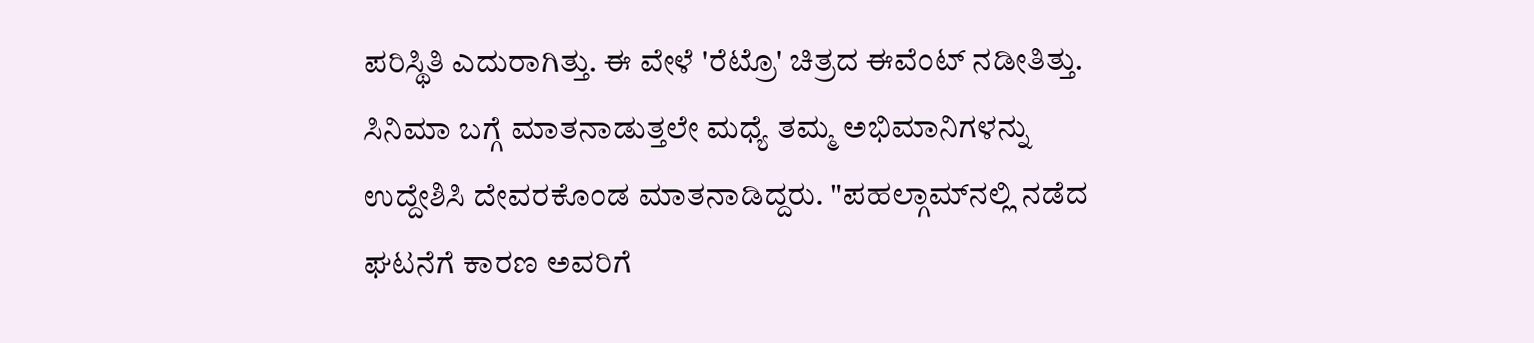ಪರಿಸ್ಥಿತಿ ಎದುರಾಗಿತ್ತು. ಈ ವೇಳೆ 'ರೆಟ್ರೊ' ಚಿತ್ರದ ಈವೆಂಟ್ ನಡೀತಿತ್ತು. ಸಿನಿಮಾ ಬಗ್ಗೆ ಮಾತನಾಡುತ್ತಲೇ ಮಧ್ಯೆ ತಮ್ಮ ಅಭಿಮಾನಿಗಳನ್ನು ಉದ್ದೇಶಿಸಿ ದೇವರಕೊಂಡ ಮಾತನಾಡಿದ್ದರು. "ಪಹಲ್ಗಾಮ್‌ನಲ್ಲಿ ನಡೆದ ಘಟನೆಗೆ ಕಾರಣ ಅವರಿಗೆ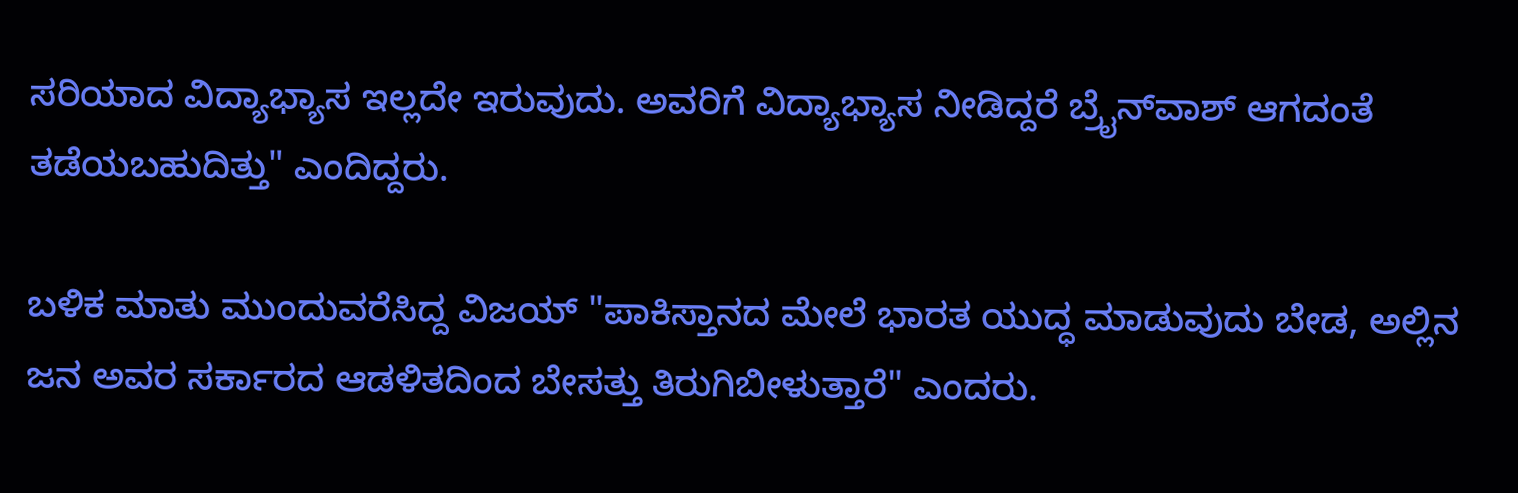ಸರಿಯಾದ ವಿದ್ಯಾಭ್ಯಾಸ ಇಲ್ಲದೇ ಇರುವುದು. ಅವರಿಗೆ ವಿದ್ಯಾಭ್ಯಾಸ ನೀಡಿದ್ದರೆ ಬ್ರೈನ್‌ವಾಶ್ ಆಗದಂತೆ ತಡೆಯಬಹುದಿತ್ತು" ಎಂದಿದ್ದರು.

ಬಳಿಕ ಮಾತು ಮುಂದುವರೆಸಿದ್ದ ವಿಜಯ್ "ಪಾಕಿಸ್ತಾನದ ಮೇಲೆ ಭಾರತ ಯುದ್ಧ ಮಾಡುವುದು ಬೇಡ, ಅಲ್ಲಿನ ಜನ ಅವರ ಸರ್ಕಾರದ ಆಡಳಿತದಿಂದ ಬೇಸತ್ತು ತಿರುಗಿಬೀಳುತ್ತಾರೆ" ಎಂದರು.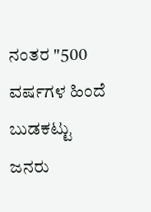ನಂತರ "500 ವರ್ಷಗಳ ಹಿಂದೆ ಬುಡಕಟ್ಟು ಜನರು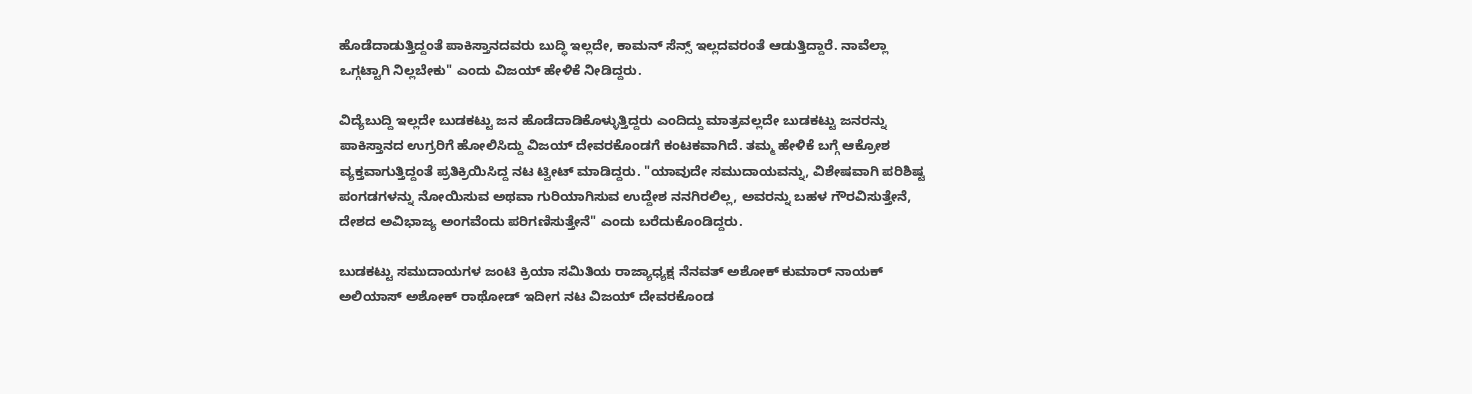ಹೊಡೆದಾಡುತ್ತಿದ್ದಂತೆ ಪಾಕಿಸ್ತಾನದವರು ಬುದ್ಧಿ ಇಲ್ಲದೇ, ಕಾಮನ್ ಸೆನ್ಸ್ ಇಲ್ಲದವರಂತೆ ಆಡುತ್ತಿದ್ದಾರೆ. ನಾವೆಲ್ಲಾ ಒಗ್ಗಟ್ಟಾಗಿ ನಿಲ್ಲಬೇಕು" ಎಂದು ವಿಜಯ್ ಹೇಳಿಕೆ ನೀಡಿದ್ದರು.

ವಿದ್ಯೆಬುದ್ದಿ ಇಲ್ಲದೇ ಬುಡಕಟ್ಟು ಜನ ಹೊಡೆದಾಡಿಕೊಳ್ಳುತ್ತಿದ್ದರು ಎಂದಿದ್ದು ಮಾತ್ರವಲ್ಲದೇ ಬುಡಕಟ್ಟು ಜನರನ್ನು ಪಾಕಿಸ್ತಾನದ ಉಗ್ರರಿಗೆ ಹೋಲಿಸಿದ್ದು ವಿಜಯ್ ದೇವರಕೊಂಡಗೆ ಕಂಟಕವಾಗಿದೆ. ತಮ್ಮ ಹೇಳಿಕೆ ಬಗ್ಗೆ ಆಕ್ರೋಶ ವ್ಯಕ್ತವಾಗುತ್ತಿದ್ದಂತೆ ಪ್ರತಿಕ್ರಿಯಿಸಿದ್ದ ನಟ ಟ್ವೀಟ್ ಮಾಡಿದ್ದರು. "ಯಾವುದೇ ಸಮುದಾಯವನ್ನು, ವಿಶೇಷವಾಗಿ ಪರಿಶಿಷ್ಟ ಪಂಗಡಗಳನ್ನು ನೋಯಿಸುವ ಅಥವಾ ಗುರಿಯಾಗಿಸುವ ಉದ್ದೇಶ ನನಗಿರಲಿಲ್ಲ, ಅವರನ್ನು ಬಹಳ ಗೌರವಿಸುತ್ತೇನೆ, ದೇಶದ ಅವಿಭಾಜ್ಯ ಅಂಗವೆಂದು ಪರಿಗಣಿಸುತ್ತೇನೆ" ಎಂದು ಬರೆದುಕೊಂಡಿದ್ದರು.

ಬುಡಕಟ್ಟು ಸಮುದಾಯಗಳ ಜಂಟಿ ಕ್ರಿಯಾ ಸಮಿತಿಯ ರಾಜ್ಯಾಧ್ಯಕ್ಷ ನೆನವತ್ ಅಶೋಕ್ ಕುಮಾರ್ ನಾಯಕ್ ಅಲಿಯಾಸ್ ಅಶೋಕ್ ರಾಥೋಡ್ ಇದೀಗ ನಟ ವಿಜಯ್ ದೇವರಕೊಂಡ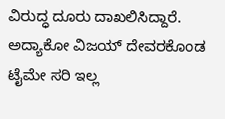ವಿರುದ್ಧ ದೂರು ದಾಖಲಿಸಿದ್ದಾರೆ. ಅದ್ಯಾಕೋ ವಿಜಯ್ ದೇವರಕೊಂಡ ಟೈಮೇ ಸರಿ ಇಲ್ಲ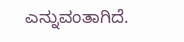ಎನ್ನುವಂತಾಗಿದೆ.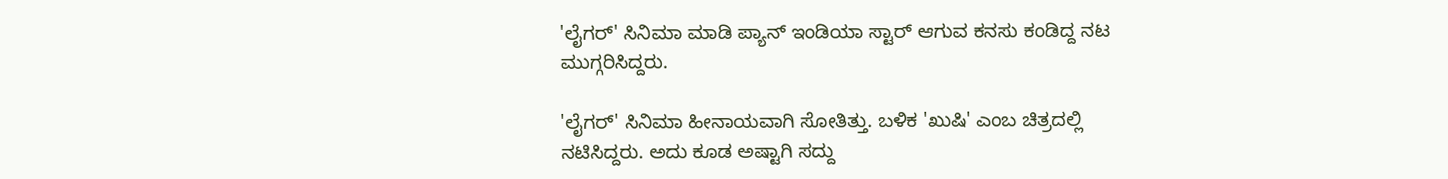'ಲೈಗರ್' ಸಿನಿಮಾ ಮಾಡಿ ಪ್ಯಾನ್ ಇಂಡಿಯಾ ಸ್ಟಾರ್ ಆಗುವ ಕನಸು ಕಂಡಿದ್ದ ನಟ ಮುಗ್ಗರಿಸಿದ್ದರು.

'ಲೈಗರ್' ಸಿನಿಮಾ ಹೀನಾಯವಾಗಿ ಸೋತಿತ್ತು. ಬಳಿಕ 'ಖುಷಿ' ಎಂಬ ಚಿತ್ರದಲ್ಲಿ ನಟಿಸಿದ್ದರು. ಅದು ಕೂಡ ಅಷ್ಟಾಗಿ ಸದ್ದು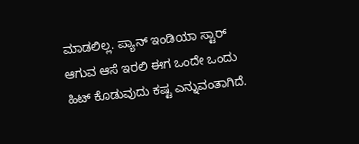ಮಾಡಲಿಲ್ಲ. ಪ್ಯಾನ್ ಇಂಡಿಯಾ ಸ್ಟಾರ್ ಆಗುವ ಆಸೆ ಇರಲಿ ಈಗ ಒಂದೇ ಒಂದು ಹಿಟ್ ಕೊಡುವುದು ಕಷ್ಟ ಎನ್ನುವಂತಾಗಿದೆ.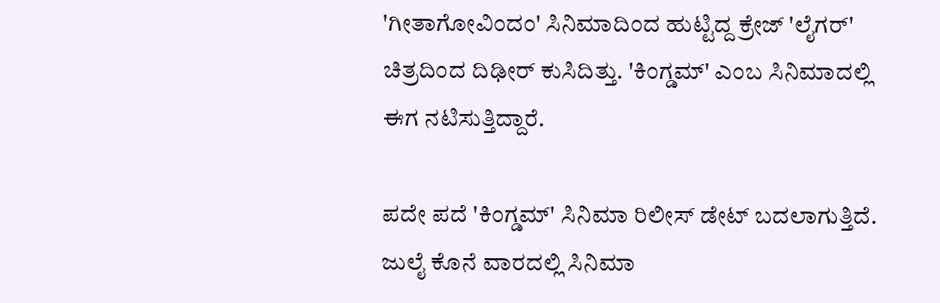'ಗೀತಾಗೋವಿಂದಂ' ಸಿನಿಮಾದಿಂದ ಹುಟ್ಟಿದ್ದ ಕ್ರೇಜ್ 'ಲೈಗರ್' ಚಿತ್ರದಿಂದ ದಿಢೀರ್ ಕುಸಿದಿತ್ತು. 'ಕಿಂಗ್ಡಮ್' ಎಂಬ ಸಿನಿಮಾದಲ್ಲಿ ಈಗ ನಟಿಸುತ್ತಿದ್ದಾರೆ.

ಪದೇ ಪದೆ 'ಕಿಂಗ್ಡಮ್' ಸಿನಿಮಾ ರಿಲೀಸ್ ಡೇಟ್ ಬದಲಾಗುತ್ತಿದೆ. ಜುಲೈ ಕೊನೆ ವಾರದಲ್ಲಿ ಸಿನಿಮಾ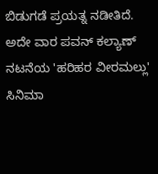ಬಿಡುಗಡೆ ಪ್ರಯತ್ನ ನಡೀತಿದೆ. ಅದೇ ವಾರ ಪವನ್ ಕಲ್ಯಾಣ್ ನಟನೆಯ 'ಹರಿಹರ ವೀರಮಲ್ಲು' ಸಿನಿಮಾ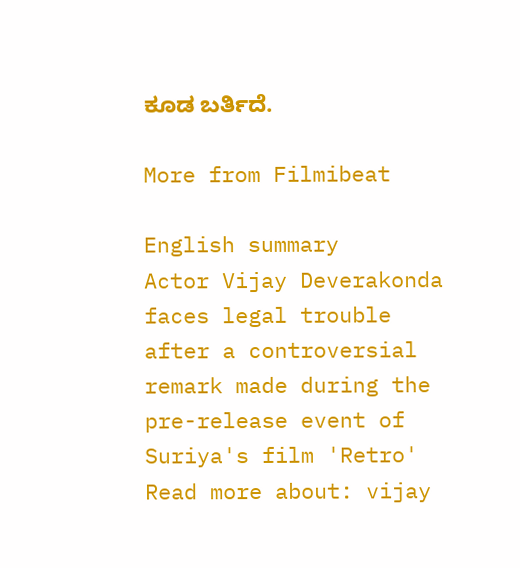ಕೂಡ ಬರ್ತಿದೆ.

More from Filmibeat

English summary
Actor Vijay Deverakonda faces legal trouble after a controversial remark made during the pre-release event of Suriya's film 'Retro'
Read more about: vijay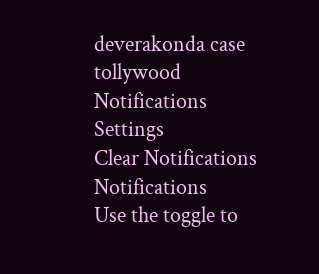deverakonda case tollywood
Notifications
Settings
Clear Notifications
Notifications
Use the toggle to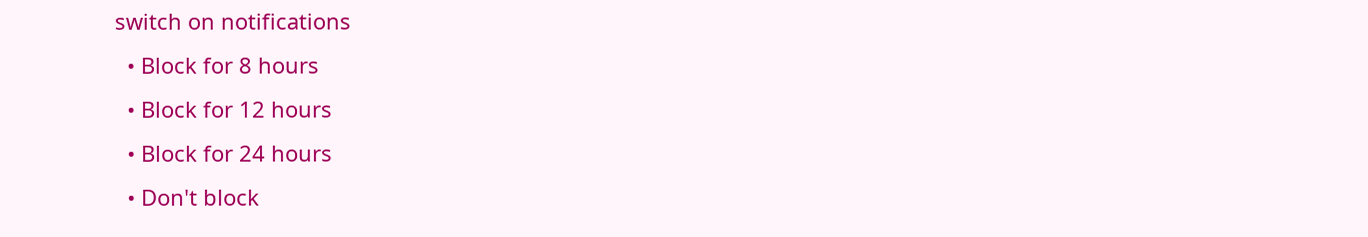switch on notifications
  • Block for 8 hours
  • Block for 12 hours
  • Block for 24 hours
  • Don't block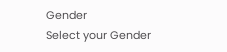Gender
Select your Gender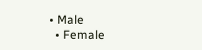• Male
  • Female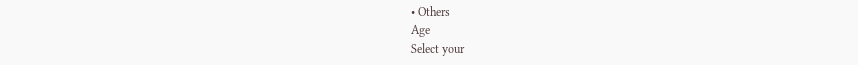• Others
Age
Select your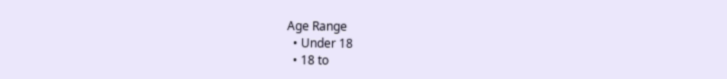Age Range
  • Under 18
  • 18 to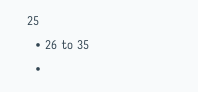25
  • 26 to 35
  •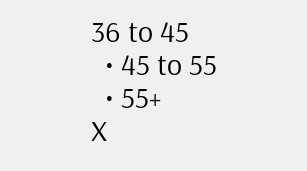36 to 45
  • 45 to 55
  • 55+
X